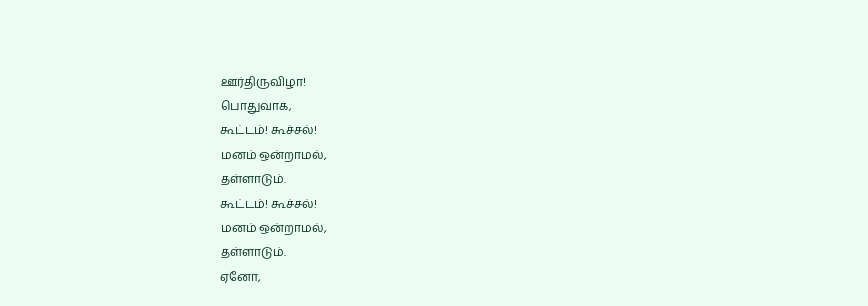ஊர்திருவிழா!
பொதுவாக,
கூட்டம்! கூச்சல்!
மனம் ஒன்றாமல்,
தள்ளாடும்.
கூட்டம்! கூச்சல்!
மனம் ஒன்றாமல்,
தள்ளாடும்.
ஏனோ,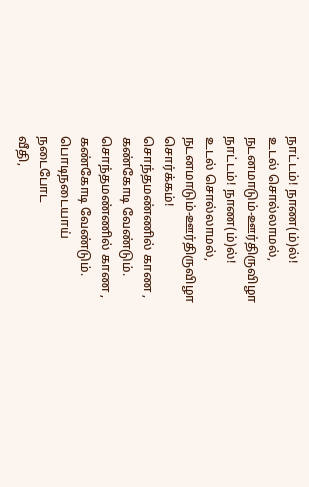நாட்டம்! நாண(ம்)ல்!
உடல் சொல்லாமல்,
நடனமாடும்-ஊர்திருவிழா
நாட்டம்! நாண(ம்)ல்!
உடல் சொல்லாமல்,
நடனமாடும்-ஊர்திருவிழா
சொர்க்கம்!
சொந்தமண்ணில் காண ,
கண்கோடி வேண்டும்.
சொந்தமண்ணில் காண ,
கண்கோடி வேண்டும்.
பொடிநடையாய்
நடைபோட
வீதி,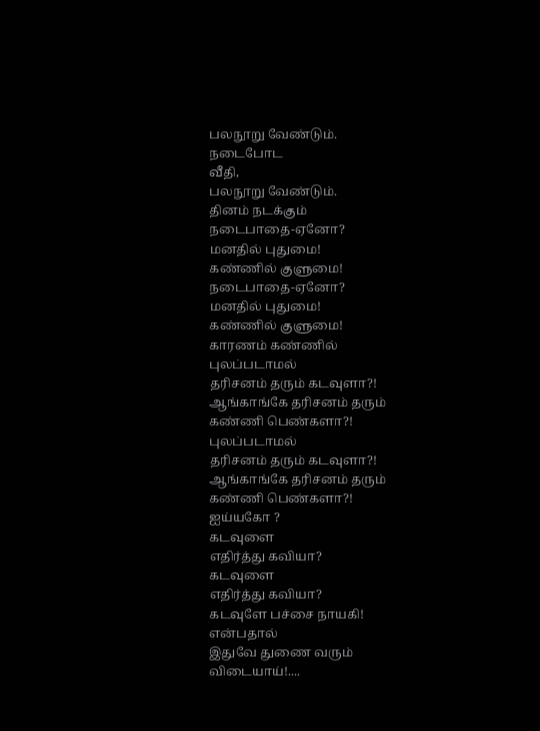பலநூறு வேண்டும்.
நடைபோட
வீதி,
பலநூறு வேண்டும்.
தினம் நடக்கும்
நடைபாதை-ஏனோ?
மனதில் புதுமை!
கண்ணில் குளுமை!
நடைபாதை-ஏனோ?
மனதில் புதுமை!
கண்ணில் குளுமை!
காரணம் கண்ணில்
புலப்படாமல்
தரிசனம் தரும் கடவுளா?!
ஆங்காங்கே தரிசனம் தரும்
கண்ணி பெண்களா?!
புலப்படாமல்
தரிசனம் தரும் கடவுளா?!
ஆங்காங்கே தரிசனம் தரும்
கண்ணி பெண்களா?!
ஐய்யகோ ?
கடவுளை
எதிர்த்து கவியா?
கடவுளை
எதிர்த்து கவியா?
கடவுளே பச்சை நாயகி!
என்பதால்
இதுவே துணை வரும்
விடையாய்!....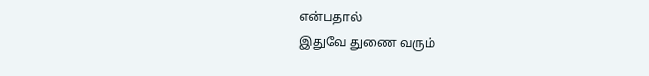என்பதால்
இதுவே துணை வரும்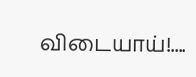விடையாய்!....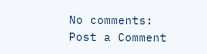No comments:
Post a Comment